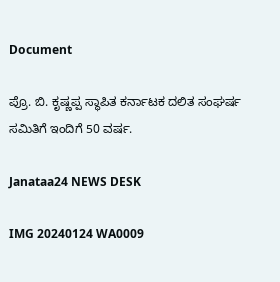Document

ಪ್ರೊ. ಬಿ. ಕೃಷ್ಣಪ್ಪ ಸ್ಥಾಪಿತ ಕರ್ನಾಟಕ ದಲಿತ ಸಂಘರ್ಷ ಸಮಿತಿಗೆ ಇಂದಿಗೆ 50 ವರ್ಷ.

Janataa24 NEWS DESK

IMG 20240124 WA0009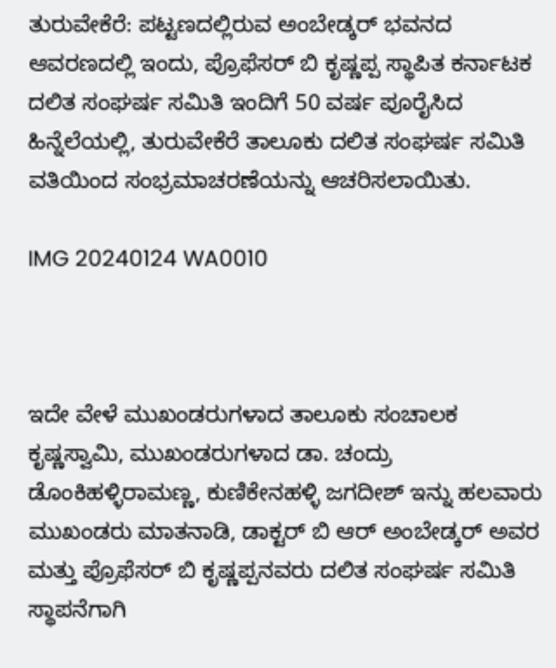ತುರುವೇಕೆರೆ: ಪಟ್ಟಣದಲ್ಲಿರುವ ಅಂಬೇಡ್ಕರ್ ಭವನದ ಆವರಣದಲ್ಲಿ ಇಂದು, ಪ್ರೊಫೆಸರ್ ಬಿ ಕೃಷ್ಣಪ್ಪ ಸ್ಥಾಪಿತ ಕರ್ನಾಟಕ ದಲಿತ ಸಂಘರ್ಷ ಸಮಿತಿ ಇಂದಿಗೆ 50 ವರ್ಷ ಪೂರೈಸಿದ ಹಿನ್ನೆಲೆಯಲ್ಲಿ, ತುರುವೇಕೆರೆ ತಾಲೂಕು ದಲಿತ ಸಂಘರ್ಷ ಸಮಿತಿ ವತಿಯಿಂದ ಸಂಭ್ರಮಾಚರಣೆಯನ್ನು ಆಚರಿಸಲಾಯಿತು.

IMG 20240124 WA0010



ಇದೇ ವೇಳೆ ಮುಖಂಡರುಗಳಾದ ತಾಲೂಕು ಸಂಚಾಲಕ ಕೃಷ್ಣಸ್ವಾಮಿ, ಮುಖಂಡರುಗಳಾದ ಡಾ. ಚಂದ್ರು ಡೊಂಕಿಹಳ್ಳಿರಾಮಣ್ಣ, ಕುಣಿಕೇನಹಳ್ಳಿ ಜಗದೀಶ್ ಇನ್ನು ಹಲವಾರು ಮುಖಂಡರು ಮಾತನಾಡಿ, ಡಾಕ್ಟರ್ ಬಿ ಆರ್ ಅಂಬೇಡ್ಕರ್ ಅವರ ಮತ್ತು ಪ್ರೊಫೆಸರ್ ಬಿ ಕೃಷ್ಣಪ್ಪನವರು ದಲಿತ ಸಂಘರ್ಷ ಸಮಿತಿ ಸ್ಥಾಪನೆಗಾಗಿ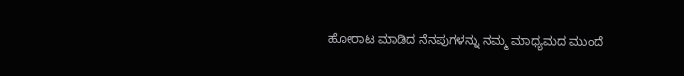ಹೋರಾಟ ಮಾಡಿದ ನೆನಪುಗಳನ್ನು ನಮ್ಮ ಮಾಧ್ಯಮದ ಮುಂದೆ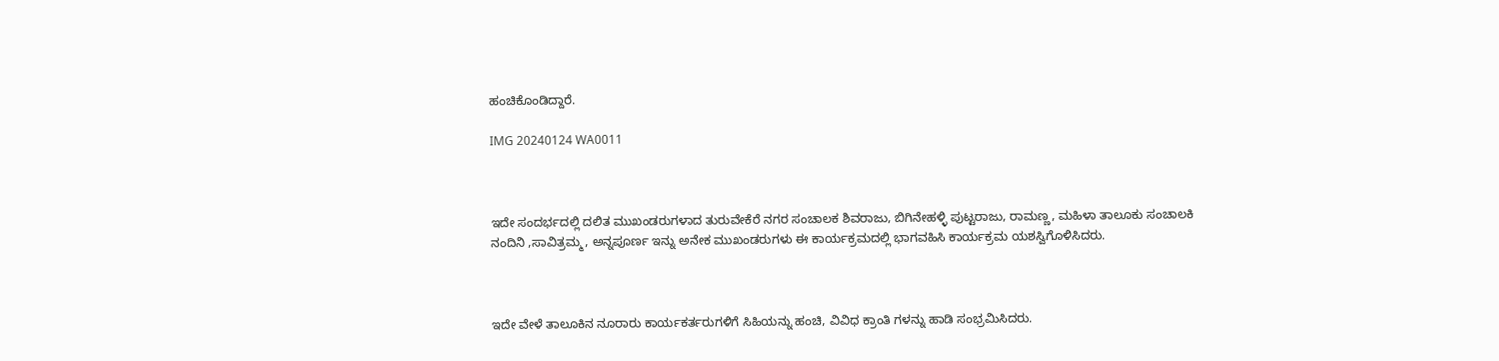ಹಂಚಿಕೊಂಡಿದ್ದಾರೆ.

IMG 20240124 WA0011



ಇದೇ ಸಂದರ್ಭದಲ್ಲಿ ದಲಿತ ಮುಖಂಡರುಗಳಾದ ತುರುವೇಕೆರೆ ನಗರ ಸಂಚಾಲಕ ಶಿವರಾಜು, ಬಿಗಿನೇಹಳ್ಳಿ ಪುಟ್ಟರಾಜು, ರಾಮಣ್ಣ, ಮಹಿಳಾ ತಾಲೂಕು ಸಂಚಾಲಕಿ ನಂದಿನಿ ,ಸಾವಿತ್ರಮ್ಮ, ಅನ್ನಪೂರ್ಣ ಇನ್ನು ಅನೇಕ ಮುಖಂಡರುಗಳು ಈ ಕಾರ್ಯಕ್ರಮದಲ್ಲಿ ಭಾಗವಹಿಸಿ ಕಾರ್ಯಕ್ರಮ ಯಶಸ್ವಿಗೊಳಿಸಿದರು.



ಇದೇ ವೇಳೆ ತಾಲೂಕಿನ ನೂರಾರು ಕಾರ್ಯಕರ್ತರುಗಳಿಗೆ ಸಿಹಿಯನ್ನು ಹಂಚಿ, ವಿವಿಧ ಕ್ರಾಂತಿ ಗಳನ್ನು ಹಾಡಿ ಸಂಭ್ರಮಿಸಿದರು.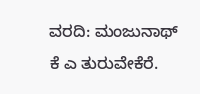ವರದಿ: ಮಂಜುನಾಥ್ ಕೆ ಎ ತುರುವೇಕೆರೆ.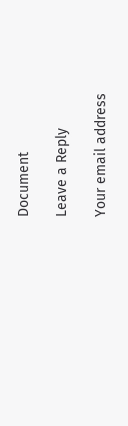Document

Leave a Reply

Your email address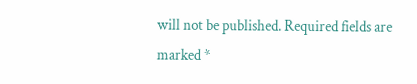will not be published. Required fields are marked *